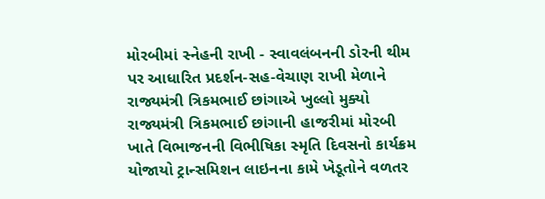મોરબીમાં સ્નેહની રાખી - સ્વાવલંબનની ડોરની થીમ પર આધારિત પ્રદર્શન-સહ-વેચાણ રાખી મેળાને રાજ્યમંત્રી ત્રિકમભાઈ છાંગાએ ખુલ્લો મુક્યો રાજ્યમંત્રી ત્રિકમભાઈ છાંગાની હાજરીમાં મોરબી ખાતે વિભાજનની વિભીષિકા સ્મૃતિ દિવસનો કાર્યક્રમ યોજાયો ટ્રાન્સમિશન લાઇનના કામે ખેડૂતોને વળતર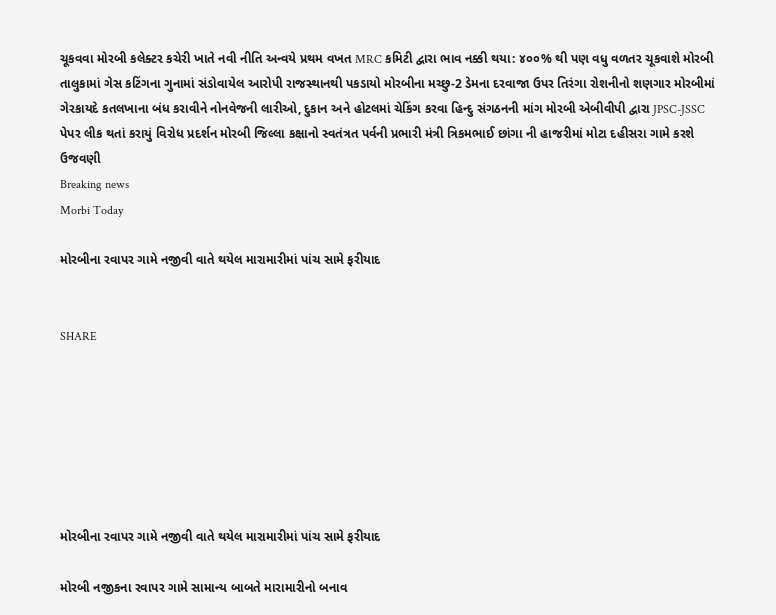ચૂકવવા મોરબી કલેક્ટર કચેરી ખાતે નવી નીતિ અન્વયે પ્રથમ વખત MRC કમિટી દ્વારા ભાવ નક્કી થયા: ૪૦૦% થી પણ વધુ વળતર ચૂકવાશે મોરબી તાલુકામાં ગેસ કટિંગના ગુનામાં સંડોવાયેલ આરોપી રાજસ્થાનથી પકડાયો મોરબીના મચ્છુ-2 ડેમના દરવાજા ઉપર તિરંગા રોશનીનો શણગાર મોરબીમાં ગેરકાયદે કતલખાના બંધ કરાવીને નોનવેજની લારીઓ, દુકાન અને હોટલમાં ચેકિંગ કરવા હિન્દુ સંગઠનની માંગ મોરબી એબીવીપી દ્વારા JPSC-JSSC પેપર લીક થતાં કરાયું વિરોધ પ્રદર્શન મોરબી જિલ્લા કક્ષાનો સ્વતંત્રત પર્વની પ્રભારી મંત્રી ત્રિકમભાઈ છાંગા ની હાજરીમાં મોટા દહીસરા ગામે કરશે ઉજવણી
Breaking news
Morbi Today

મોરબીના રવાપર ગામે નજીવી વાતે થયેલ મારામારીમાં પાંચ સામે ફરીયાદ


SHARE







મોરબીના રવાપર ગામે નજીવી વાતે થયેલ મારામારીમાં પાંચ સામે ફરીયાદ

મોરબી નજીકના રવાપર ગામે સામાન્ય બાબતે મારામારીનો બનાવ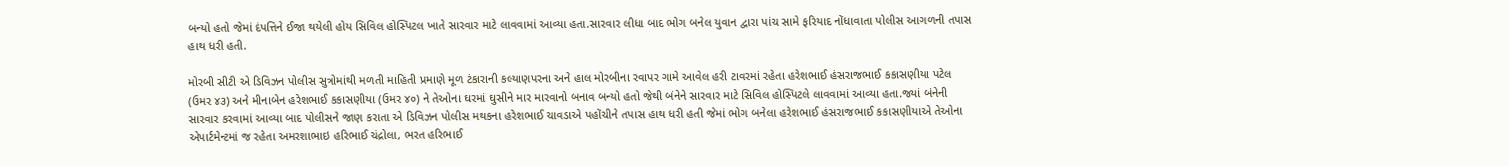બન્યો હતો જેમાં દંપત્તિને ઈજા થયેલી હોય સિવિલ હોસ્પિટલ ખાતે સારવાર માટે લાવવામાં આવ્યા હતા.સારવાર લીધા બાદ ભોગ બનેલ યુવાન દ્વારા પાંચ સામે ફરિયાદ નોંધાવાતા પોલીસ આગળની તપાસ હાથ ધરી હતી.

મોરબી સીટી એ ડિવિઝન પોલીસ સુત્રોમાંથી મળતી માહિતી પ્રમાણે મૂળ ટંકારાની કલ્યાણપરના અને હાલ મોરબીના રવાપર ગામે આવેલ હરી ટાવરમાં રહેતા હરેશભાઈ હંસરાજભાઈ કકાસણીયા પટેલ (ઉમર ૪૩) અને મીનાબેન હરેશભાઈ કકાસણીયા (ઉમર ૪૦) ને તેઓના ઘરમાં ઘુસીને માર મારવાનો બનાવ બન્યો હતો જેથી બંનેને સારવાર માટે સિવિલ હોસ્પિટલે લાવવામાં આવ્યા હતા.જ્યાં બંનેની સારવાર કરવામાં આવ્યા બાદ પોલીસને જાણ કરાતા એ ડિવિઝન પોલીસ મથકના હરેશભાઈ ચાવડાએ પહોંચીને તપાસ હાથ ધરી હતી જેમાં ભોગ બનેલા હરેશભાઈ હંસરાજભાઈ કકાસણીયાએ તેઓના એપાર્ટમેન્ટમાં જ રહેતા અમરશાભાઇ હરિભાઈ ચંદ્રોલા, ભરત હરિભાઈ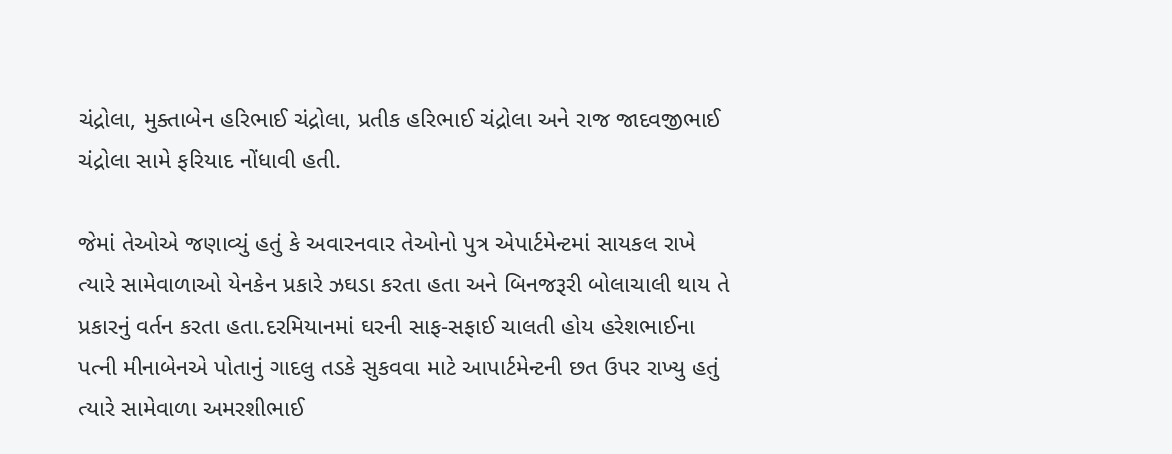ચંદ્રોલા, મુક્તાબેન હરિભાઈ ચંદ્રોલા, પ્રતીક હરિભાઈ ચંદ્રોલા અને રાજ જાદવજીભાઈ ચંદ્રોલા સામે ફરિયાદ નોંધાવી હતી.

જેમાં તેઓએ જણાવ્યું હતું કે અવારનવાર તેઓનો પુત્ર એપાર્ટમેન્ટમાં સાયકલ રાખે ત્યારે સામેવાળાઓ યેનકેન પ્રકારે ઝઘડા કરતા હતા અને બિનજરૂરી બોલાચાલી થાય તે પ્રકારનું વર્તન કરતા હતા.દરમિયાનમાં ઘરની સાફ-સફાઈ ચાલતી હોય હરેશભાઈના પત્ની મીનાબેનએ પોતાનું ગાદલુ તડકે સુકવવા માટે આપાર્ટમેન્ટની છત ઉપર રાખ્યુ હતું ત્યારે સામેવાળા અમરશીભાઈ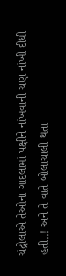ચંદ્રોલાએ તેઓના ગાદલામાં પક્ષીને નાંખવાની ચણ નાંખી દીધી હતી..! અને તે વાતે બોલાચાલી થતા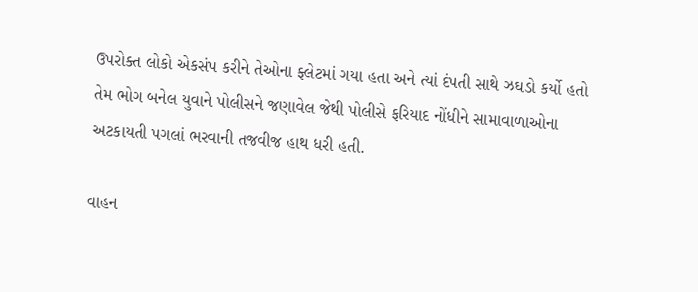ઉપરોક્ત લોકો એકસંપ કરીને તેઓના ફ્લેટમાં ગયા હતા અને ત્યાં દંપતી સાથે ઝઘડો કર્યો હતો તેમ ભોગ બનેલ યુવાને પોલીસને જણાવેલ જેથી પોલીસે ફરિયાદ નોંધીને સામાવાળાઓના અટકાયતી પગલાં ભરવાની તજવીજ હાથ ધરી હતી.

વાહન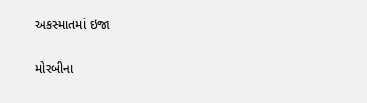અકસ્માતમાં ઇજા

મોરબીના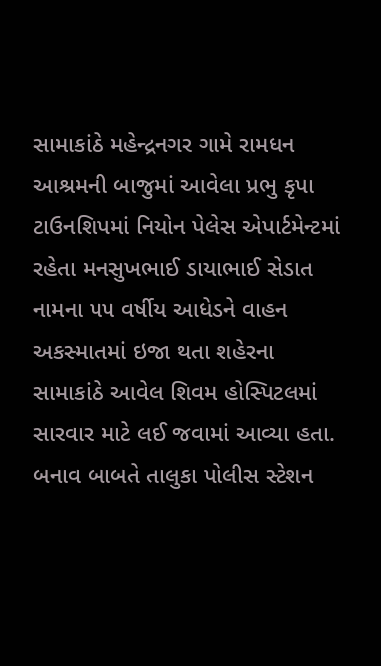સામાકાંઠે મહેન્દ્રનગર ગામે રામધન આશ્રમની બાજુમાં આવેલા પ્રભુ કૃપા ટાઉનશિપમાં નિયોન પેલેસ એપાર્ટમેન્ટમાં રહેતા મનસુખભાઈ ડાયાભાઈ સેડાત નામના ૫૫ વર્ષીય આધેડને વાહન અકસ્માતમાં ઇજા થતા શહેરના સામાકાંઠે આવેલ શિવમ હોસ્પિટલમાં સારવાર માટે લઈ જવામાં આવ્યા હતા. બનાવ બાબતે તાલુકા પોલીસ સ્ટેશન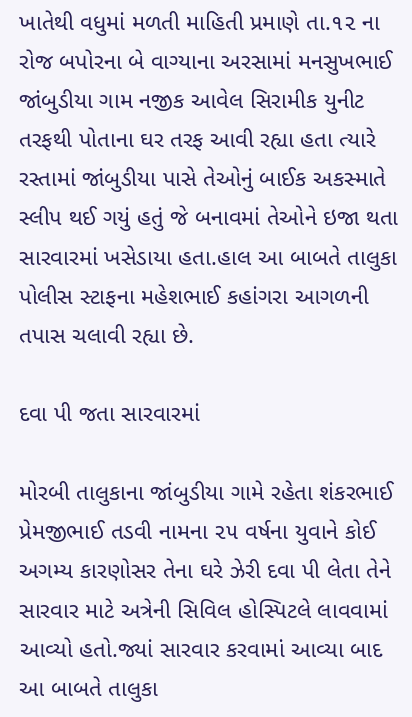ખાતેથી વધુમાં મળતી માહિતી પ્રમાણે તા.૧૨ ના રોજ બપોરના બે વાગ્યાના અરસામાં મનસુખભાઈ જાંબુડીયા ગામ નજીક આવેલ સિરામીક યુનીટ તરફથી પોતાના ઘર તરફ આવી રહ્યા હતા ત્યારે રસ્તામાં જાંબુડીયા પાસે તેઓનું બાઈક અકસ્માતે સ્લીપ થઈ ગયું હતું જે બનાવમાં તેઓને ઇજા થતા સારવારમાં ખસેડાયા હતા.હાલ આ બાબતે તાલુકા પોલીસ સ્ટાફના મહેશભાઈ કહાંગરા આગળની તપાસ ચલાવી રહ્યા છે.

દવા પી જતા સારવારમાં

મોરબી તાલુકાના જાંબુડીયા ગામે રહેતા શંકરભાઈ પ્રેમજીભાઈ તડવી નામના ૨૫ વર્ષના યુવાને કોઈ અગમ્ય કારણોસર તેના ઘરે ઝેરી દવા પી લેતા તેને સારવાર માટે અત્રેની સિવિલ હોસ્પિટલે લાવવામાં આવ્યો હતો.જ્યાં સારવાર કરવામાં આવ્યા બાદ આ બાબતે તાલુકા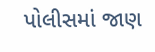પોલીસમાં જાણ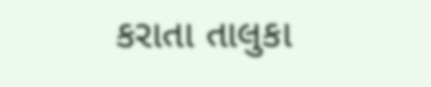કરાતા તાલુકા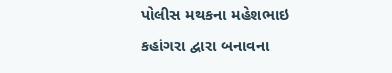પોલીસ મથકના મહેશભાઇ કહાંગરા દ્વારા બનાવના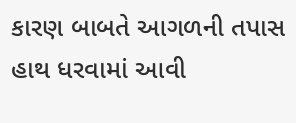કારણ બાબતે આગળની તપાસ હાથ ધરવામાં આવી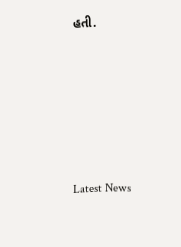હતી.






Latest News